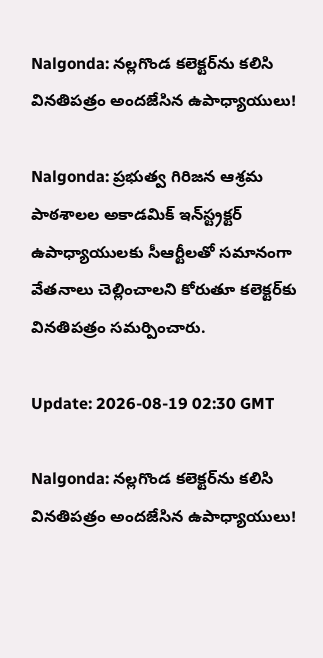Nalgonda: నల్లగొండ కలెక్టర్‌ను కలిసి వినతిపత్రం అందజేసిన ఉపాధ్యాయులు!

Nalgonda: ప్రభుత్వ గిరిజన ఆశ్రమ పాఠశాలల అకాడమిక్ ఇన్‌స్ట్రక్టర్ ఉపాధ్యాయులకు సీఆర్టీలతో సమానంగా వేతనాలు చెల్లించాలని కోరుతూ కలెక్టర్‌కు వినతిపత్రం సమర్పించారు.

Update: 2026-08-19 02:30 GMT

Nalgonda: నల్లగొండ కలెక్టర్‌ను కలిసి వినతిపత్రం అందజేసిన ఉపాధ్యాయులు!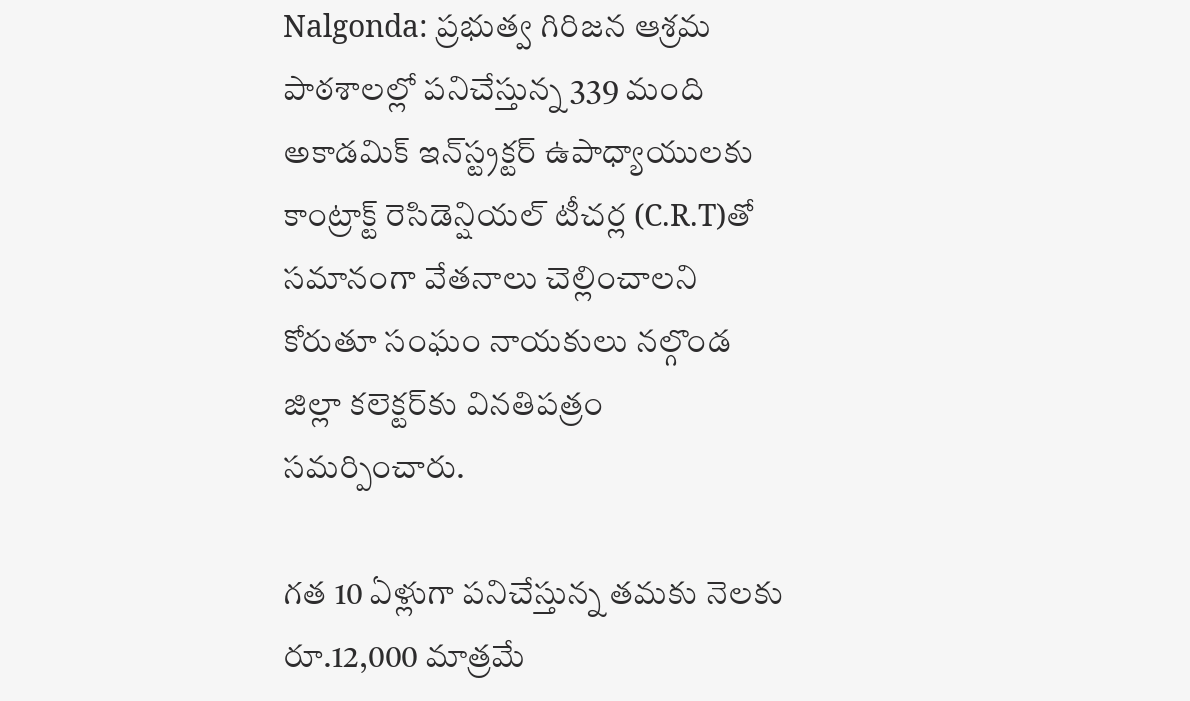Nalgonda: ప్రభుత్వ గిరిజన ఆశ్రమ పాఠశాలల్లో పనిచేస్తున్న 339 మంది అకాడమిక్ ఇన్‌స్ట్రక్టర్ ఉపాధ్యాయులకు కాంట్రాక్ట్ రెసిడెన్షియల్ టీచర్ల (C.R.T)తో సమానంగా వేతనాలు చెల్లించాలని కోరుతూ సంఘం నాయకులు నల్గొండ జిల్లా కలెక్టర్‌కు వినతిపత్రం సమర్పించారు.

గత 10 ఏళ్లుగా పనిచేస్తున్న తమకు నెలకు రూ.12,000 మాత్రమే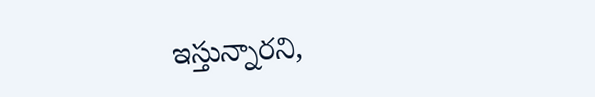ఇస్తున్నారని,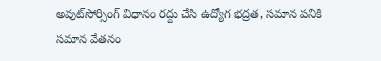అవుట్‌సోర్సింగ్ విధానం రద్దు చేసి ఉద్యోగ భద్రత, సమాన పనికి సమాన వేతనం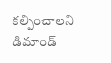కల్పించాలని డిమాండ్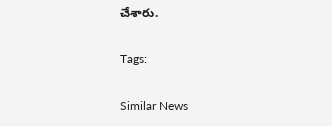చేశారు.

Tags:

Similar News